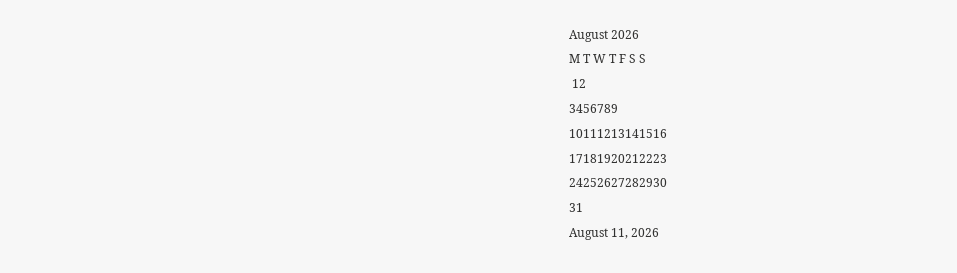August 2026
M T W T F S S
 12
3456789
10111213141516
17181920212223
24252627282930
31
August 11, 2026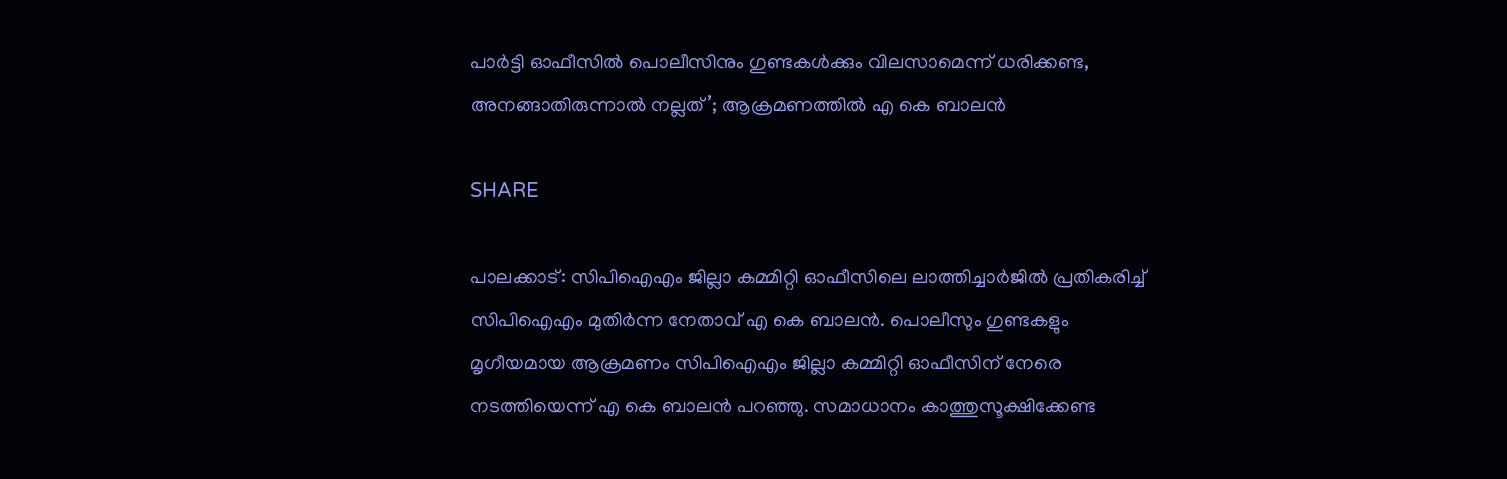പാർട്ടി ഓഫീസിൽ പൊലീസിനും ഗുണ്ടകൾക്കും വിലസാമെന്ന് ധരിക്കണ്ട, അനങ്ങാതിരുന്നാൽ നല്ലത്’; ആക്രമണത്തിൽ എ കെ ബാലൻ

SHARE

പാലക്കാട്: സിപിഐഎം ജില്ലാ കമ്മിറ്റി ഓഫീസിലെ ലാത്തിച്ചാര്‍ജില്‍ പ്രതികരിച്ച് സിപിഐഎം മുതിര്‍ന്ന നേതാവ് എ കെ ബാലന്‍. പൊലീസും ഗുണ്ടകളും മൃഗീയമായ ആക്രമണം സിപിഐഎം ജില്ലാ കമ്മിറ്റി ഓഫീസിന് നേരെ നടത്തിയെന്ന് എ കെ ബാലന്‍ പറഞ്ഞു. സമാധാനം കാത്തുസൂക്ഷിക്കേണ്ട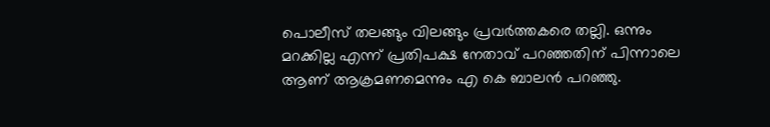പൊലീസ് തലങ്ങും വിലങ്ങും പ്രവര്‍ത്തകരെ തല്ലി. ഒന്നും മറക്കില്ല എന്ന് പ്രതിപക്ഷ നേതാവ് പറഞ്ഞതിന് പിന്നാലെ ആണ് ആക്രമണമെന്നും എ കെ ബാലന്‍ പറഞ്ഞു.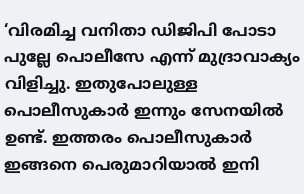‘വിരമിച്ച വനിതാ ഡിജിപി പോടാ പുല്ലേ പൊലീസേ എന്ന് മുദ്രാവാക്യം വിളിച്ചു. ഇതുപോലുള്ള പൊലീസുകാര്‍ ഇന്നും സേനയില്‍ ഉണ്ട്. ഇത്തരം പൊലീസുകാര്‍ ഇങ്ങനെ പെരുമാറിയാല്‍ ഇനി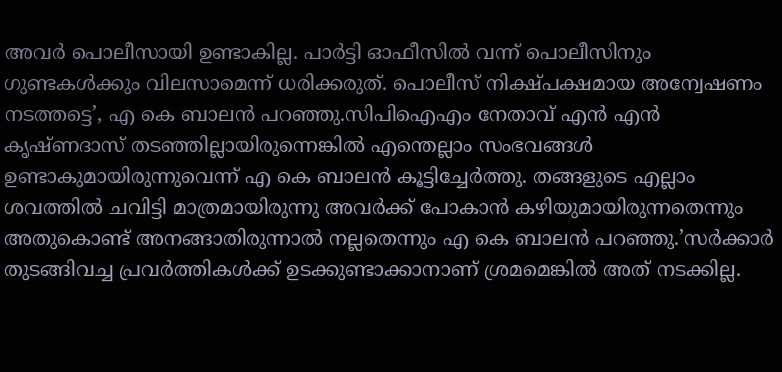അവര്‍ പൊലീസായി ഉണ്ടാകില്ല. പാര്‍ട്ടി ഓഫീസില്‍ വന്ന് പൊലീസിനും ഗുണ്ടകള്‍ക്കും വിലസാമെന്ന് ധരിക്കരുത്. പൊലീസ് നിക്ഷ്പക്ഷമായ അന്വേഷണം നടത്തട്ടെ’, എ കെ ബാലന്‍ പറഞ്ഞു.സിപിഐഎം നേതാവ് എന്‍ എന്‍ കൃഷ്ണദാസ് തടഞ്ഞില്ലായിരുന്നെങ്കില്‍ എന്തെല്ലാം സംഭവങ്ങള്‍ ഉണ്ടാകുമായിരുന്നുവെന്ന് എ കെ ബാലന്‍ കൂട്ടിച്ചേര്‍ത്തു. തങ്ങളുടെ എല്ലാം ശവത്തില്‍ ചവിട്ടി മാത്രമായിരുന്നു അവര്‍ക്ക് പോകാന്‍ കഴിയുമായിരുന്നതെന്നും അതുകൊണ്ട് അനങ്ങാതിരുന്നാല്‍ നല്ലതെന്നും എ കെ ബാലന്‍ പറഞ്ഞു.’സര്‍ക്കാര്‍ തുടങ്ങിവച്ച പ്രവര്‍ത്തികള്‍ക്ക് ഉടക്കുണ്ടാക്കാനാണ് ശ്രമമെങ്കില്‍ അത് നടക്കില്ല.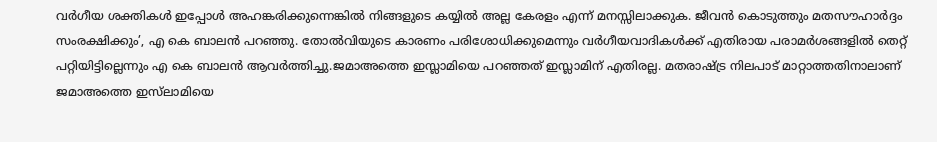വര്‍ഗീയ ശക്തികള്‍ ഇപ്പോള്‍ അഹങ്കരിക്കുന്നെങ്കില്‍ നിങ്ങളുടെ കയ്യില്‍ അല്ല കേരളം എന്ന് മനസ്സിലാക്കുക. ജീവന്‍ കൊടുത്തും മതസൗഹാര്‍ദ്ദം സംരക്ഷിക്കും’, എ കെ ബാലന്‍ പറഞ്ഞു. തോല്‍വിയുടെ കാരണം പരിശോധിക്കുമെന്നും വര്‍ഗീയവാദികള്‍ക്ക് എതിരായ പരാമര്‍ശങ്ങളില്‍ തെറ്റ് പറ്റിയിട്ടില്ലെന്നും എ കെ ബാലന്‍ ആവര്‍ത്തിച്ചു.ജമാഅത്തെ ഇസ്ലാമിയെ പറഞ്ഞത് ഇസ്ലാമിന് എതിരല്ല. മതരാഷ്ട്ര നിലപാട് മാറ്റാത്തതിനാലാണ് ജമാഅത്തെ ഇസ്‌ലാമിയെ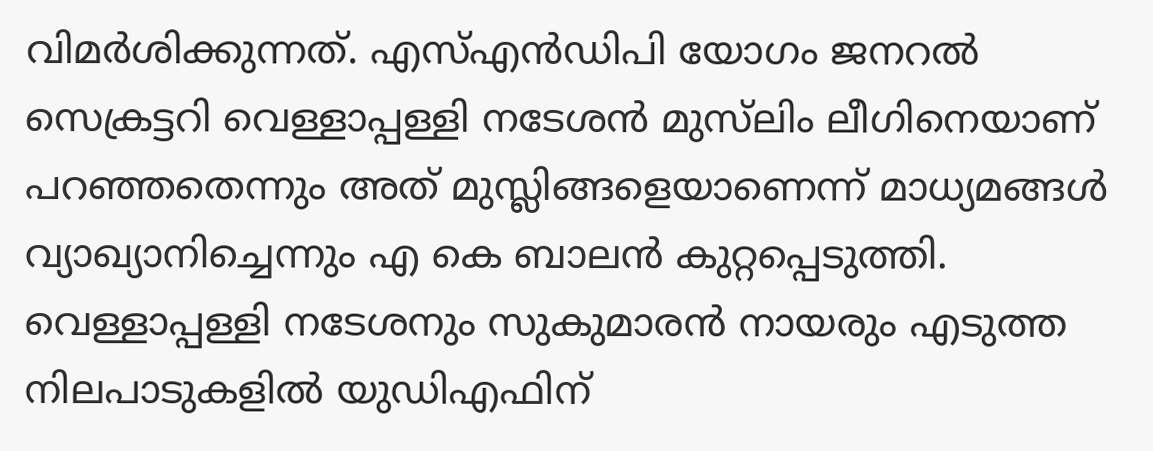വിമര്‍ശിക്കുന്നത്. എസ്എന്‍ഡിപി യോഗം ജനറല്‍ സെക്രട്ടറി വെള്ളാപ്പള്ളി നടേശന്‍ മുസ്‌ലിം ലീഗിനെയാണ് പറഞ്ഞതെന്നും അത് മുസ്ലിങ്ങളെയാണെന്ന് മാധ്യമങ്ങള്‍ വ്യാഖ്യാനിച്ചെന്നും എ കെ ബാലന്‍ കുറ്റപ്പെടുത്തി. വെള്ളാപ്പള്ളി നടേശനും സുകുമാരന്‍ നായരും എടുത്ത നിലപാടുകളില്‍ യുഡിഎഫിന്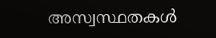അസ്വസ്ഥതകള്‍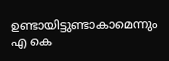ഉണ്ടായിട്ടുണ്ടാകാമെന്നും എ കെ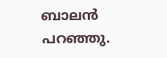ബാലന്‍ പറഞ്ഞു.